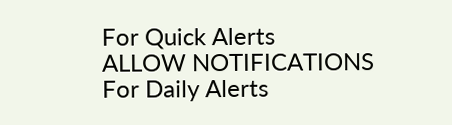For Quick Alerts
ALLOW NOTIFICATIONS
For Daily Alerts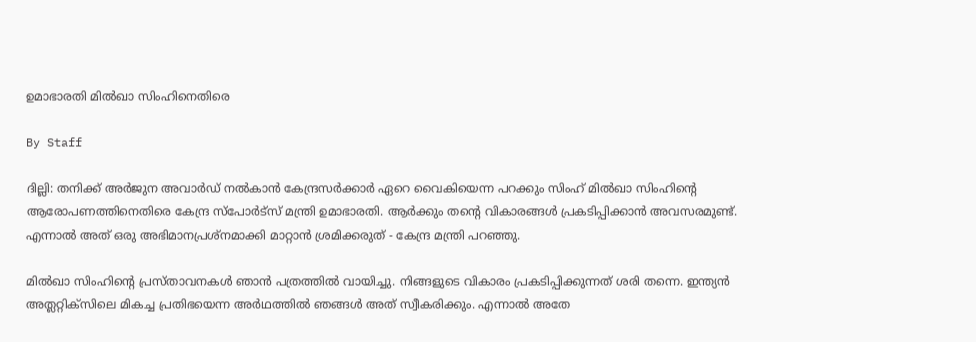ഉമാഭാരതി മില്‍ഖാ സിംഹിനെതിരെ

By Staff

ദില്ലി: തനിക്ക് അര്‍ജുന അവാര്‍ഡ് നല്‍കാന്‍ കേന്ദ്രസര്‍ക്കാര്‍ ഏറെ വൈകിയെന്ന പറക്കും സിംഹ് മില്‍ഖാ സിംഹിന്റെ ആരോപണത്തിനെതിരെ കേന്ദ്ര സ്പോര്‍ട്സ് മന്ത്രി ഉമാഭാരതി. ആര്‍ക്കും തന്റെ വികാരങ്ങള്‍ പ്രകടിപ്പിക്കാന്‍ അവസരമുണ്ട്. എന്നാല്‍ അത് ഒരു അഭിമാനപ്രശ്നമാക്കി മാറ്റാന്‍ ശ്രമിക്കരുത് - കേന്ദ്ര മന്ത്രി പറഞ്ഞു.

മില്‍ഖാ സിംഹിന്റെ പ്രസ്താവനകള്‍ ഞാന്‍ പത്രത്തില്‍ വായിച്ചു. നിങ്ങളുടെ വികാരം പ്രകടിപ്പിക്കുന്നത് ശരി തന്നെ. ഇന്ത്യന്‍ അത്ലറ്റിക്സിലെ മികച്ച പ്രതിഭയെന്ന അര്‍ഥത്തില്‍ ഞങ്ങള്‍ അത് സ്വീകരിക്കും. എന്നാല്‍ അതേ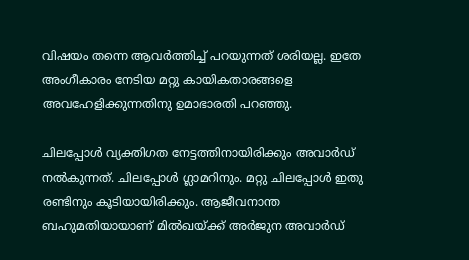വിഷയം തന്നെ ആവര്‍ത്തിച്ച് പറയുന്നത് ശരിയല്ല. ഇതേ അംഗീകാരം നേടിയ മറ്റു കായികതാരങ്ങളെ അവഹേളിക്കുന്നതിനു ഉമാഭാരതി പറഞ്ഞു.

ചിലപ്പോള്‍ വ്യക്തിഗത നേട്ടത്തിനായിരിക്കും അവാര്‍ഡ് നല്‍കുന്നത്. ചിലപ്പോള്‍ ഗ്ലാമറിനും. മറ്റു ചിലപ്പോള്‍ ഇതു രണ്ടിനും കൂടിയായിരിക്കും. ആജീവനാന്ത ബഹുമതിയായാണ് മില്‍ഖയ്ക്ക് അര്‍ജുന അവാര്‍ഡ്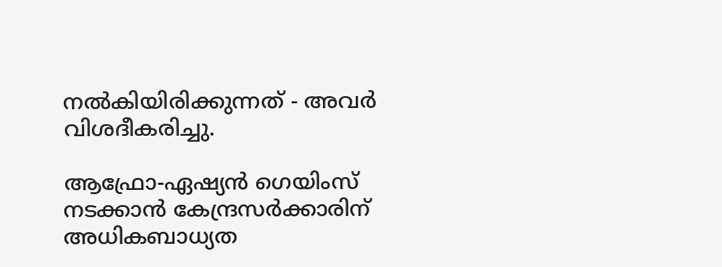നല്‍കിയിരിക്കുന്നത് - അവര്‍ വിശദീകരിച്ചു.

ആഫ്രോ-ഏഷ്യന്‍ ഗെയിംസ് നടക്കാന്‍ കേന്ദ്രസര്‍ക്കാരിന് അധികബാധ്യത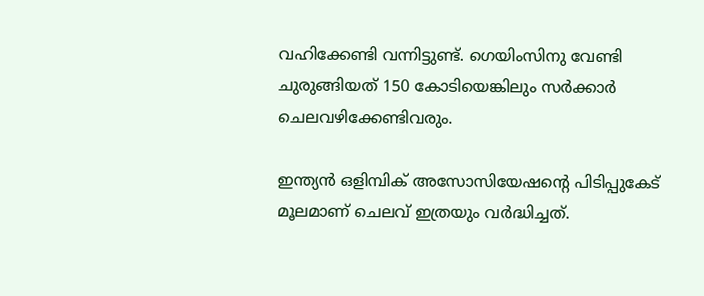വഹിക്കേണ്ടി വന്നിട്ടുണ്ട്. ഗെയിംസിനു വേണ്ടി ചുരുങ്ങിയത് 150 കോടിയെങ്കിലും സര്‍ക്കാര്‍ ചെലവഴിക്കേണ്ടിവരും.

ഇന്ത്യന്‍ ഒളിമ്പിക് അസോസിയേഷന്റെ പിടിപ്പുകേട് മൂലമാണ് ചെലവ് ഇത്രയും വര്‍ദ്ധിച്ചത്.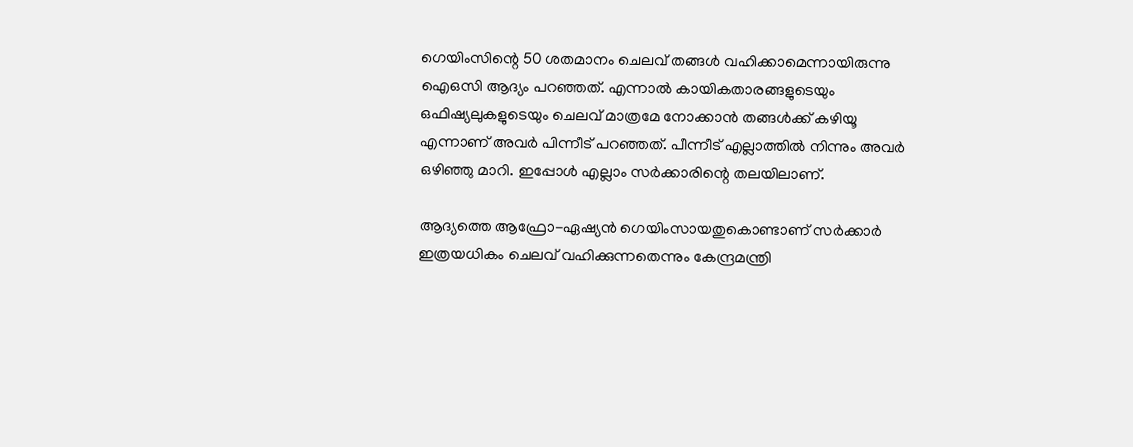ഗെയിംസിന്റെ 50 ശതമാനം ചെലവ് തങ്ങള്‍ വഹിക്കാമെന്നായിരുന്നു ഐഒസി ആദ്യം പറഞ്ഞത്. എന്നാല്‍ കായികതാരങ്ങളുടെയും ഒഫിഷ്യലുകളുടെയും ചെലവ് മാത്രമേ നോക്കാന്‍ തങ്ങള്‍ക്ക് കഴിയൂ എന്നാണ് അവര്‍ പിന്നീട് പറഞ്ഞത്. പീന്നീട് എല്ലാത്തില്‍ നിന്നും അവര്‍ ഒഴിഞ്ഞു മാറി. ഇപ്പോള്‍ എല്ലാം സര്‍ക്കാരിന്റെ തലയിലാണ്.

ആദ്യത്തെ ആഫ്രോ-ഏഷ്യന്‍ ഗെയിംസായതുകൊണ്ടാണ് സര്‍ക്കാര്‍ ഇത്രയധികം ചെലവ് വഹിക്കുന്നതെന്നും കേന്ദ്രമന്ത്രി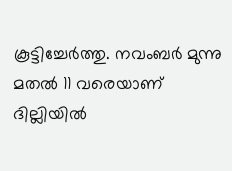കൂട്ടിച്ചേര്‍ത്തു. നവംബര്‍ മുന്നു മതല്‍ 11 വരെയാണ് ദില്ലിയില്‍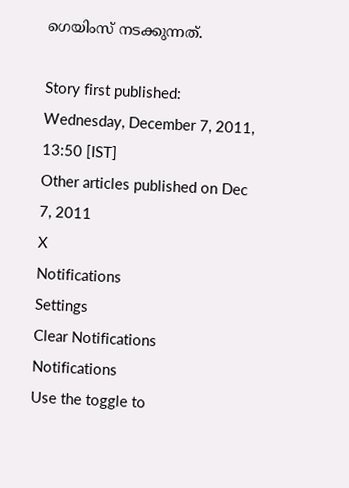ഗെയിംസ് നടക്കുന്നത്.

Story first published: Wednesday, December 7, 2011, 13:50 [IST]
Other articles published on Dec 7, 2011
X
Notifications
Settings
Clear Notifications
Notifications
Use the toggle to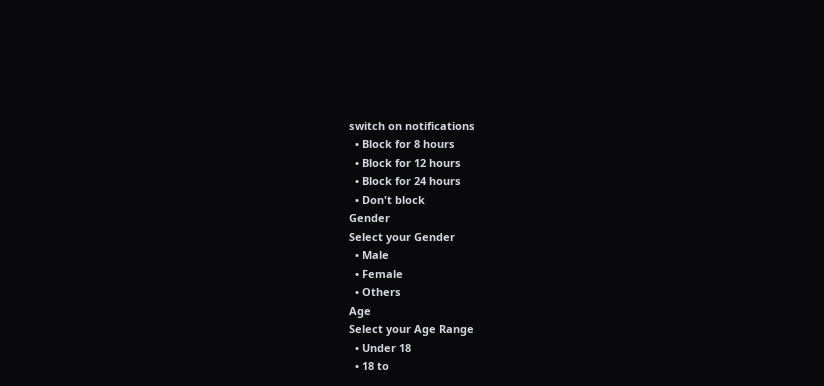switch on notifications
  • Block for 8 hours
  • Block for 12 hours
  • Block for 24 hours
  • Don't block
Gender
Select your Gender
  • Male
  • Female
  • Others
Age
Select your Age Range
  • Under 18
  • 18 to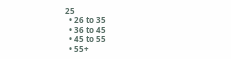25
  • 26 to 35
  • 36 to 45
  • 45 to 55
  • 55+